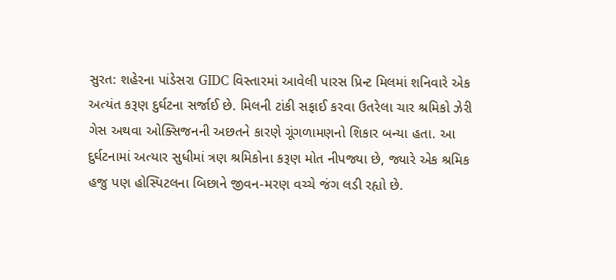સુરત: શહેરના પાંડેસરા GIDC વિસ્તારમાં આવેલી પારસ પ્રિન્ટ મિલમાં શનિવારે એક અત્યંત કરૂણ દુર્ઘટના સર્જાઈ છે. મિલની ટાંકી સફાઈ કરવા ઉતરેલા ચાર શ્રમિકો ઝેરી ગેસ અથવા ઓક્સિજનની અછતને કારણે ગૂંગળામણનો શિકાર બન્યા હતા. આ દુર્ઘટનામાં અત્યાર સુધીમાં ત્રણ શ્રમિકોના કરૂણ મોત નીપજ્યા છે, જ્યારે એક શ્રમિક હજુ પણ હોસ્પિટલના બિછાને જીવન-મરણ વચ્ચે જંગ લડી રહ્યો છે.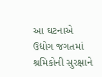આ ઘટનાએ ઉદ્યોગ જગતમાં શ્રમિકોની સુરક્ષાને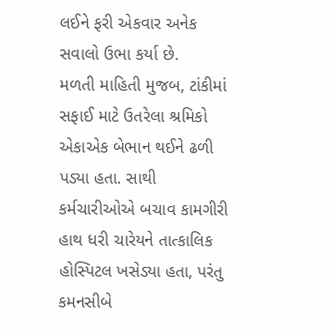લઈને ફરી એકવાર અનેક સવાલો ઉભા કર્યા છે.
મળતી માહિતી મુજબ, ટાંકીમાં સફાઈ માટે ઉતરેલા શ્રમિકો એકાએક બેભાન થઈને ઢળી પડ્યા હતા. સાથી કર્મચારીઓએ બચાવ કામગીરી હાથ ધરી ચારેયને તાત્કાલિક હોસ્પિટલ ખસેડ્યા હતા, પરંતુ કમનસીબે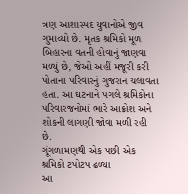ત્રણ આશાસ્પદ યુવાનોએ જીવ ગુમાવ્યો છે. મૃતક શ્રમિકો મૂળ બિહારના વતની હોવાનું જાણવા મળ્યું છે, જેઓ અહીં મજૂરી કરી પોતાના પરિવારનું ગુજરાન ચલાવતા હતા. આ ઘટનાને પગલે શ્રમિકોના પરિવારજનોમાં ભારે આક્રોશ અને શોકની લાગણી જોવા મળી રહી છે.
ગૂંગળામણથી એક પછી એક શ્રમિકો ટપોટપ ઢળ્યા
આ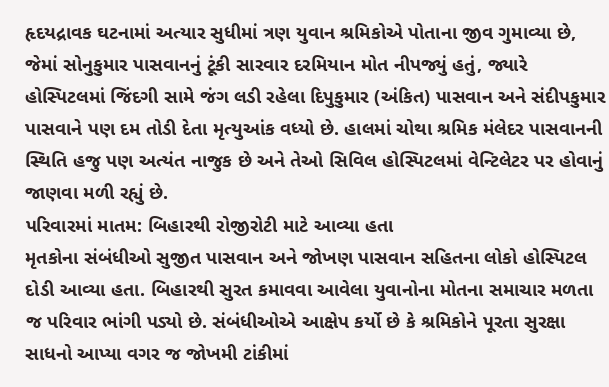હૃદયદ્રાવક ઘટનામાં અત્યાર સુધીમાં ત્રણ યુવાન શ્રમિકોએ પોતાના જીવ ગુમાવ્યા છે, જેમાં સોનુકુમાર પાસવાનનું ટૂંકી સારવાર દરમિયાન મોત નીપજ્યું હતું, જ્યારે હોસ્પિટલમાં જિંદગી સામે જંગ લડી રહેલા દિપુકુમાર (અંકિત) પાસવાન અને સંદીપકુમાર પાસવાને પણ દમ તોડી દેતા મૃત્યુઆંક વધ્યો છે. હાલમાં ચોથા શ્રમિક મંલેદર પાસવાનની સ્થિતિ હજુ પણ અત્યંત નાજુક છે અને તેઓ સિવિલ હોસ્પિટલમાં વેન્ટિલેટર પર હોવાનું જાણવા મળી રહ્યું છે.
પરિવારમાં માતમ: બિહારથી રોજીરોટી માટે આવ્યા હતા
મૃતકોના સંબંધીઓ સુજીત પાસવાન અને જોખણ પાસવાન સહિતના લોકો હોસ્પિટલ દોડી આવ્યા હતા. બિહારથી સુરત કમાવવા આવેલા યુવાનોના મોતના સમાચાર મળતા જ પરિવાર ભાંગી પડ્યો છે. સંબંધીઓએ આક્ષેપ કર્યો છે કે શ્રમિકોને પૂરતા સુરક્ષા સાધનો આપ્યા વગર જ જોખમી ટાંકીમાં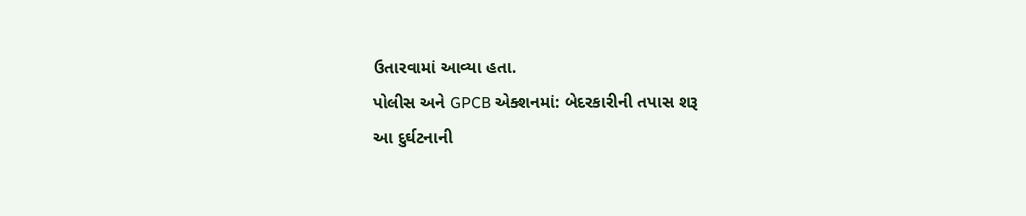ઉતારવામાં આવ્યા હતા.
પોલીસ અને GPCB એક્શનમાં: બેદરકારીની તપાસ શરૂ
આ દુર્ઘટનાની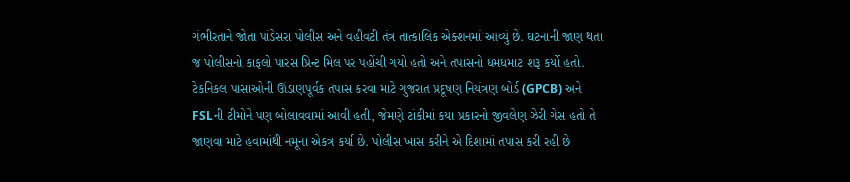ગંભીરતાને જોતા પાંડેસરા પોલીસ અને વહીવટી તંત્ર તાત્કાલિક એક્શનમાં આવ્યું છે. ઘટનાની જાણ થતા જ પોલીસનો કાફલો પારસ પ્રિન્ટ મિલ પર પહોંચી ગયો હતો અને તપાસનો ધમધમાટ શરૂ કર્યો હતો. ટેકનિકલ પાસાઓની ઊંડાણપૂર્વક તપાસ કરવા માટે ગુજરાત પ્રદૂષણ નિયંત્રણ બોર્ડ (GPCB) અને FSLની ટીમોને પણ બોલાવવામાં આવી હતી, જેમણે ટાંકીમાં કયા પ્રકારનો જીવલેણ ઝેરી ગેસ હતો તે જાણવા માટે હવામાંથી નમૂના એકત્ર કર્યા છે. પોલીસ ખાસ કરીને એ દિશામાં તપાસ કરી રહી છે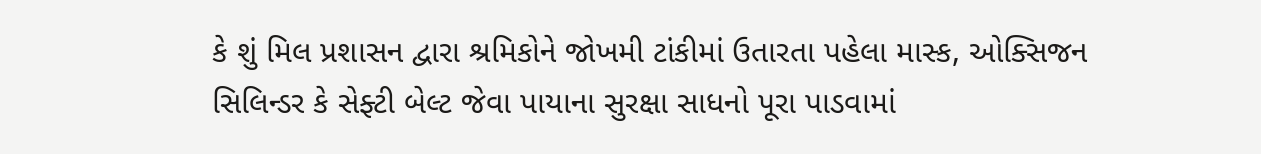કે શું મિલ પ્રશાસન દ્વારા શ્રમિકોને જોખમી ટાંકીમાં ઉતારતા પહેલા માસ્ક, ઓક્સિજન સિલિન્ડર કે સેફ્ટી બેલ્ટ જેવા પાયાના સુરક્ષા સાધનો પૂરા પાડવામાં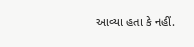આવ્યા હતા કે નહીં.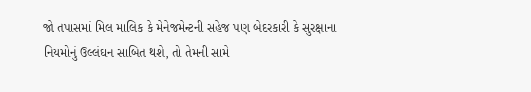જો તપાસમાં મિલ માલિક કે મેનેજમેન્ટની સહેજ પણ બેદરકારી કે સુરક્ષાના નિયમોનું ઉલ્લંઘન સાબિત થશે, તો તેમની સામે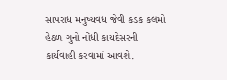સાપરાધ મનુષ્યવધ જેવી કડક કલમો હેઠળ ગુનો નોંધી કાયદેસરની કાર્યવાહી કરવામાં આવશે.